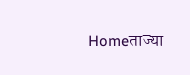Homeताज्या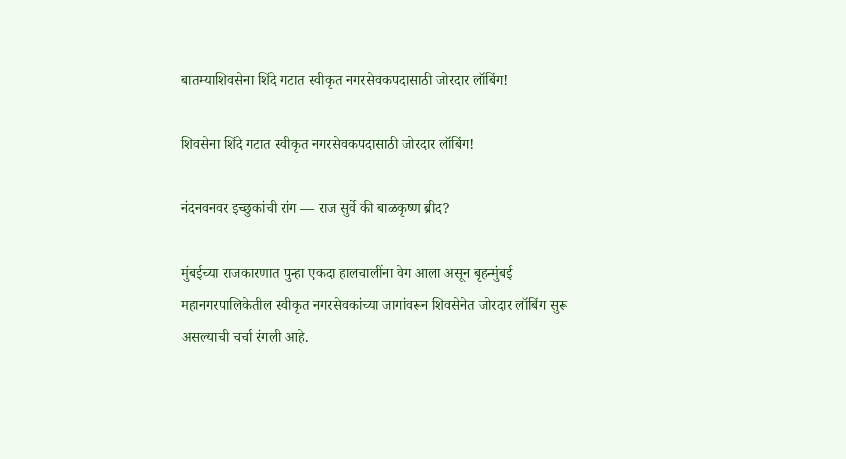बातम्याशिवसेना शिंदे गटात स्वीकृत नगरसेवकपदासाठी जोरदार लॉबिंग!

शिवसेना शिंदे गटात स्वीकृत नगरसेवकपदासाठी जोरदार लॉबिंग!

नंदनवनवर इच्छुकांची रांग — राज सुर्वे की बाळकृष्ण ब्रीद?

मुंबईच्या राजकारणात पुन्हा एकदा हालचालींना वेग आला असून बृहन्मुंबई महानगरपालिकेतील स्वीकृत नगरसेवकांच्या जागांवरून शिवसेनेत जोरदार लॉबिंग सुरू असल्याची चर्चा रंगली आहे.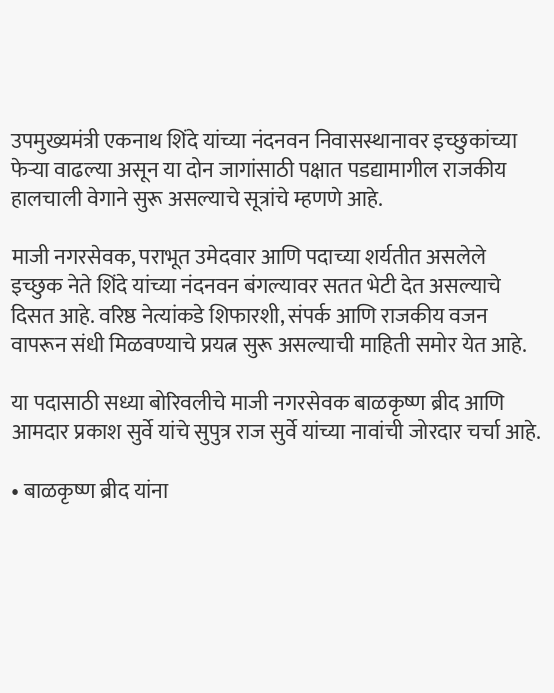उपमुख्यमंत्री एकनाथ शिंदे यांच्या नंदनवन निवासस्थानावर इच्छुकांच्या फेऱ्या वाढल्या असून या दोन जागांसाठी पक्षात पडद्यामागील राजकीय हालचाली वेगाने सुरू असल्याचे सूत्रांचे म्हणणे आहे.

माजी नगरसेवक, पराभूत उमेदवार आणि पदाच्या शर्यतीत असलेले इच्छुक नेते शिंदे यांच्या नंदनवन बंगल्यावर सतत भेटी देत असल्याचे दिसत आहे. वरिष्ठ नेत्यांकडे शिफारशी, संपर्क आणि राजकीय वजन वापरून संधी मिळवण्याचे प्रयत्न सुरू असल्याची माहिती समोर येत आहे.

या पदासाठी सध्या बोरिवलीचे माजी नगरसेवक बाळकृष्ण ब्रीद आणि आमदार प्रकाश सुर्वे यांचे सुपुत्र राज सुर्वे यांच्या नावांची जोरदार चर्चा आहे.

• बाळकृष्ण ब्रीद यांना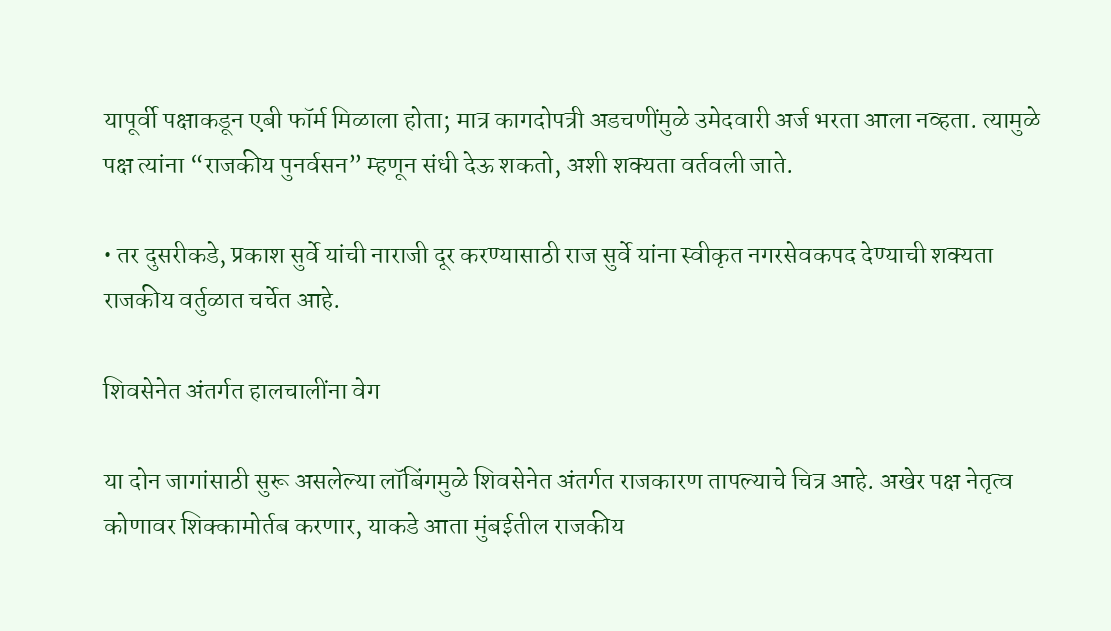यापूर्वी पक्षाकडून एबी फॉर्म मिळाला होता; मात्र कागदोपत्री अडचणींमुळे उमेदवारी अर्ज भरता आला नव्हता. त्यामुळे पक्ष त्यांना “राजकीय पुनर्वसन” म्हणून संधी देऊ शकतो, अशी शक्यता वर्तवली जाते.

• तर दुसरीकडे, प्रकाश सुर्वे यांची नाराजी दूर करण्यासाठी राज सुर्वे यांना स्वीकृत नगरसेवकपद देण्याची शक्यता राजकीय वर्तुळात चर्चेत आहे.

शिवसेनेत अंतर्गत हालचालींना वेग

या दोन जागांसाठी सुरू असलेल्या लॉबिंगमुळे शिवसेनेत अंतर्गत राजकारण तापल्याचे चित्र आहे. अखेर पक्ष नेतृत्व कोणावर शिक्कामोर्तब करणार, याकडे आता मुंबईतील राजकीय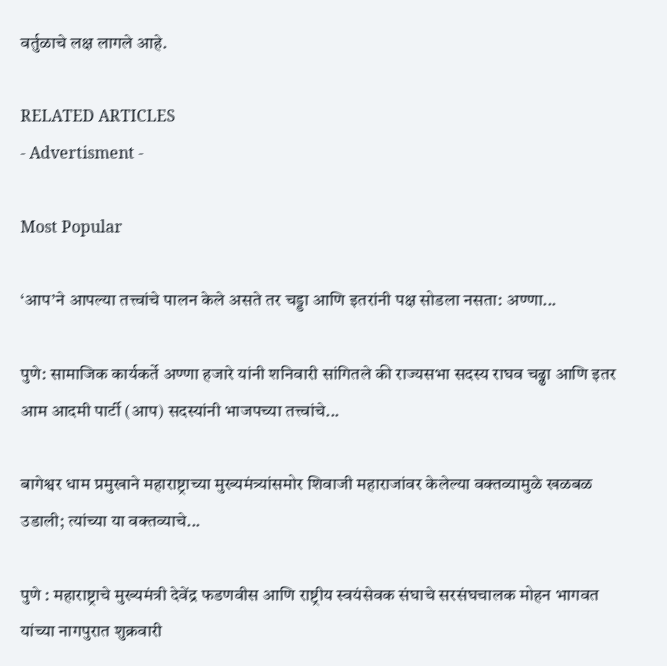वर्तुळाचे लक्ष लागले आहे.

RELATED ARTICLES
- Advertisment -

Most Popular

‘आप’ने आपल्या तत्त्वांचे पालन केले असते तर चड्डा आणि इतरांनी पक्ष सोडला नसता: अण्णा...

पुणे: सामाजिक कार्यकर्ते अण्णा हजारे यांनी शनिवारी सांगितले की राज्यसभा सदस्य राघव चढ्ढा आणि इतर आम आदमी पार्टी (आप) सदस्यांनी भाजपच्या तत्त्वांचे...

बागेश्वर धाम प्रमुखाने महाराष्ट्राच्या मुख्यमंत्र्यांसमोर शिवाजी महाराजांवर केलेल्या वक्तव्यामुळे खळबळ उडाली; त्यांच्या या वक्तव्याचे...

पुणे : महाराष्ट्राचे मुख्यमंत्री देवेंद्र फडणवीस आणि राष्ट्रीय स्वयंसेवक संघाचे सरसंघचालक मोहन भागवत यांच्या नागपुरात शुक्रवारी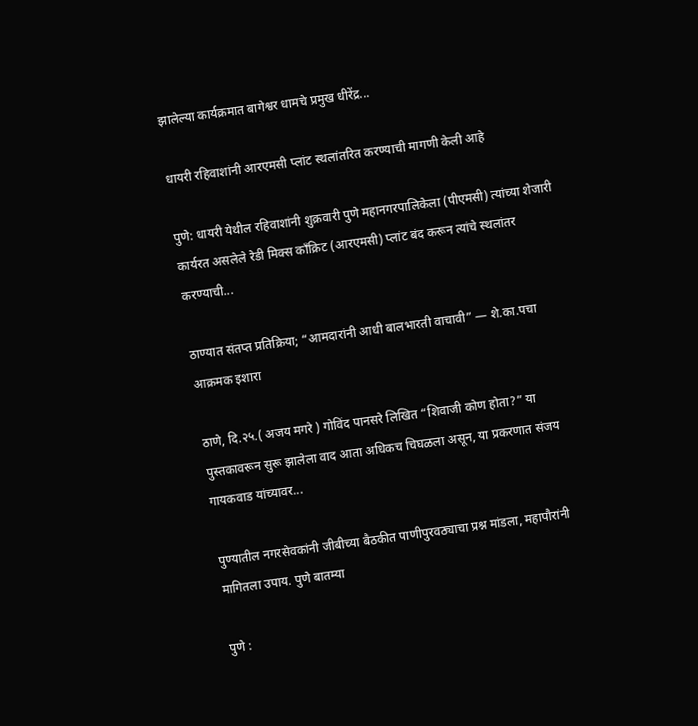झालेल्या कार्यक्रमात बागेश्वर धामचे प्रमुख धीरेंद्र...

धायरी रहिवाशांनी आरएमसी प्लांट स्थलांतरित करण्याची मागणी केली आहे

पुणे: धायरी येथील रहिवाशांनी शुक्रवारी पुणे महानगरपालिकेला (पीएमसी) त्यांच्या शेजारी कार्यरत असलेले रेडी मिक्स काँक्रिट (आरएमसी) प्लांट बंद करून त्यांचे स्थलांतर करण्याची...

ठाण्यात संतप्त प्रतिक्रिया; “आमदारांनी आधी बालभारती वाचावी” — शे.का.पचा आक्रमक इशारा

ठाणे, दि.२५.( अजय मगरे ) गोविंद पानसरे लिखित “शिवाजी कोण होता?” या पुस्तकावरून सुरू झालेला वाद आता अधिकच चिघळला असून, या प्रकरणात संजय गायकवाड यांच्यावर...

पुण्यातील नगरसेवकांनी जीबीच्या बैठकीत पाणीपुरवठ्याचा प्रश्न मांडला, महापौरांनी मागितला उपाय. पुणे बातम्या

पुणे :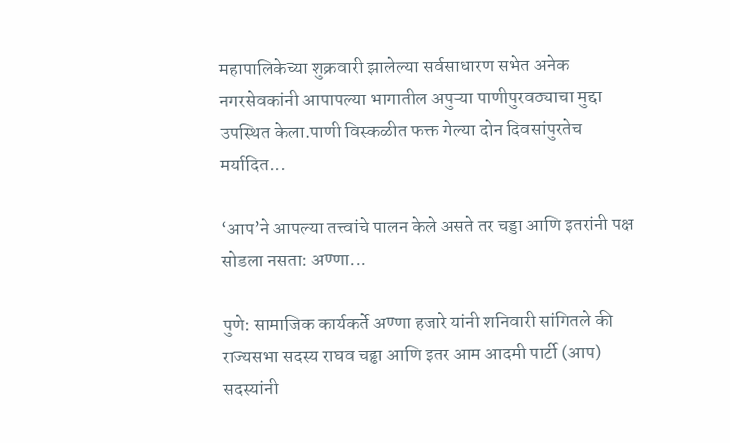महापालिकेच्या शुक्रवारी झालेल्या सर्वसाधारण सभेत अनेक नगरसेवकांनी आपापल्या भागातील अपुऱ्या पाणीपुरवठ्याचा मुद्दा उपस्थित केला.पाणी विस्कळीत फक्त गेल्या दोन दिवसांपुरतेच मर्यादित...

‘आप’ने आपल्या तत्त्वांचे पालन केले असते तर चड्डा आणि इतरांनी पक्ष सोडला नसता: अण्णा...

पुणे: सामाजिक कार्यकर्ते अण्णा हजारे यांनी शनिवारी सांगितले की राज्यसभा सदस्य राघव चढ्ढा आणि इतर आम आदमी पार्टी (आप) सदस्यांनी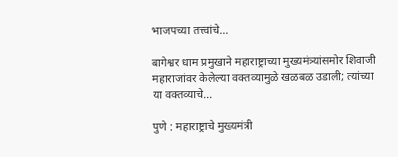भाजपच्या तत्त्वांचे...

बागेश्वर धाम प्रमुखाने महाराष्ट्राच्या मुख्यमंत्र्यांसमोर शिवाजी महाराजांवर केलेल्या वक्तव्यामुळे खळबळ उडाली; त्यांच्या या वक्तव्याचे...

पुणे : महाराष्ट्राचे मुख्यमंत्री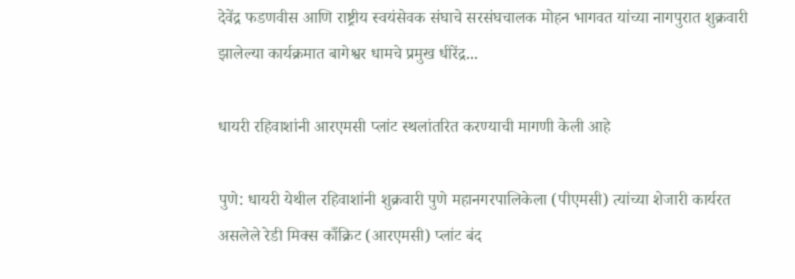देवेंद्र फडणवीस आणि राष्ट्रीय स्वयंसेवक संघाचे सरसंघचालक मोहन भागवत यांच्या नागपुरात शुक्रवारी झालेल्या कार्यक्रमात बागेश्वर धामचे प्रमुख धीरेंद्र...

धायरी रहिवाशांनी आरएमसी प्लांट स्थलांतरित करण्याची मागणी केली आहे

पुणे: धायरी येथील रहिवाशांनी शुक्रवारी पुणे महानगरपालिकेला (पीएमसी) त्यांच्या शेजारी कार्यरत असलेले रेडी मिक्स काँक्रिट (आरएमसी) प्लांट बंद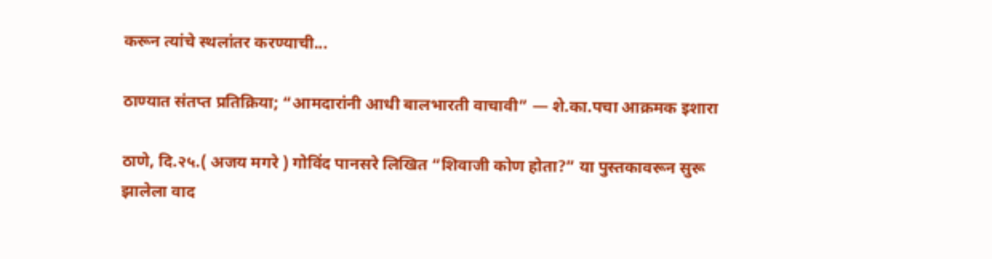करून त्यांचे स्थलांतर करण्याची...

ठाण्यात संतप्त प्रतिक्रिया; “आमदारांनी आधी बालभारती वाचावी” — शे.का.पचा आक्रमक इशारा

ठाणे, दि.२५.( अजय मगरे ) गोविंद पानसरे लिखित “शिवाजी कोण होता?” या पुस्तकावरून सुरू झालेला वाद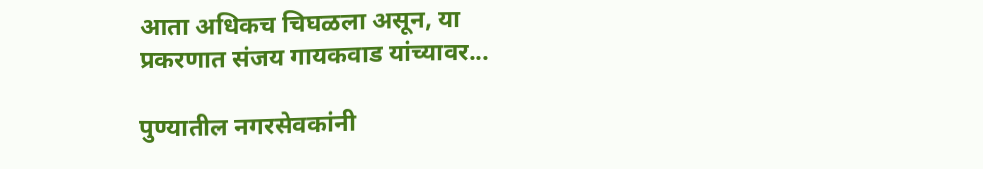आता अधिकच चिघळला असून, या प्रकरणात संजय गायकवाड यांच्यावर...

पुण्यातील नगरसेवकांनी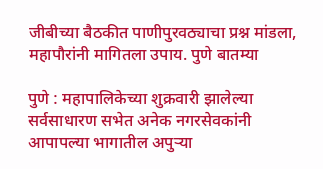जीबीच्या बैठकीत पाणीपुरवठ्याचा प्रश्न मांडला, महापौरांनी मागितला उपाय. पुणे बातम्या

पुणे : महापालिकेच्या शुक्रवारी झालेल्या सर्वसाधारण सभेत अनेक नगरसेवकांनी आपापल्या भागातील अपुऱ्या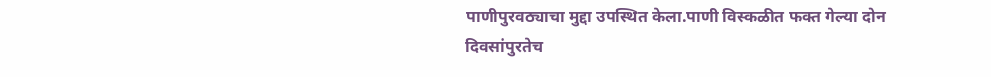पाणीपुरवठ्याचा मुद्दा उपस्थित केला.पाणी विस्कळीत फक्त गेल्या दोन दिवसांपुरतेच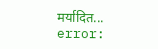मर्यादित...
error: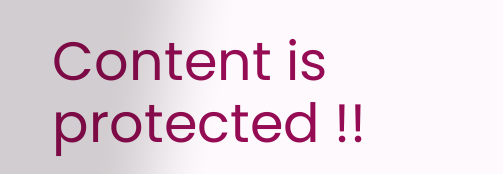Content is protected !!